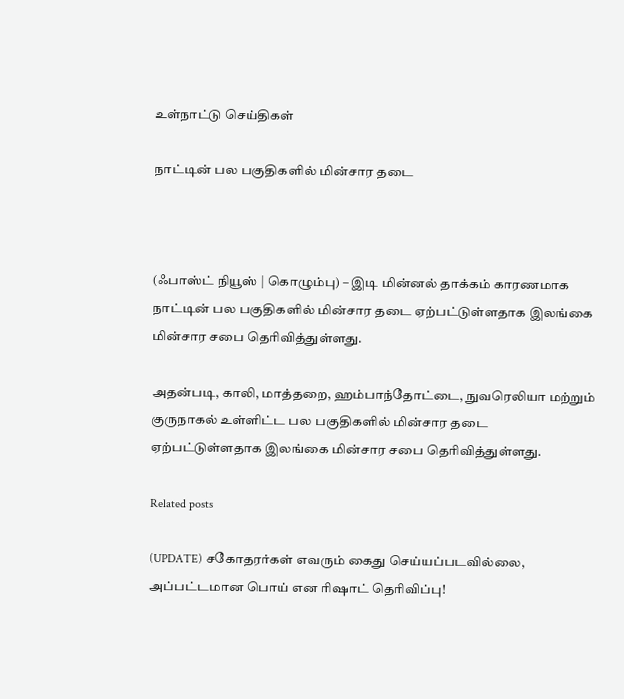உள்நாட்டு செய்திகள்

நாட்டின் பல பகுதிகளில் மின்சார தடை



(ஃபாஸ்ட் நியூஸ் | கொழும்பு) – இடி மின்னல் தாக்கம் காரணமாக நாட்டின் பல பகுதிகளில் மின்சார தடை ஏற்பட்டுள்ளதாக இலங்கை மின்சார சபை தெரிவித்துள்ளது.

அதன்படி, காலி, மாத்தறை, ஹம்பாந்தோட்டை, நுவரெலியா மற்றும் குருநாகல் உள்ளிட்ட பல பகுதிகளில் மின்சார தடை ஏற்பட்டுள்ளதாக இலங்கை மின்சார சபை தெரிவித்துள்ளது.

Related posts

(UPDATE) சகோதரர்கள் எவரும் கைது செய்யப்படவில்லை, அப்பட்டமான பொய் என ரிஷாட் தெரிவிப்பு!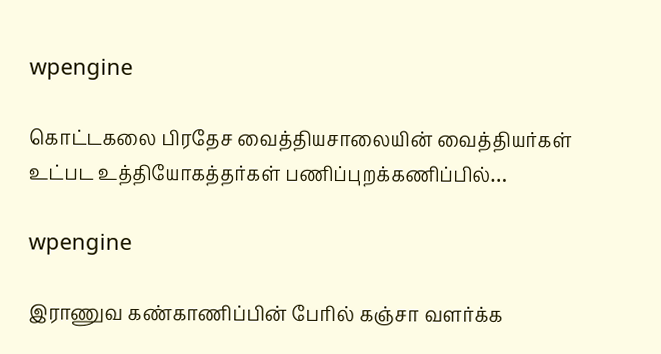wpengine

கொட்டகலை பிரதேச வைத்தியசாலையின் வைத்தியர்கள் உட்பட உத்தியோகத்தர்கள் பணிப்புறக்கணிப்பில்…

wpengine

இராணுவ கண்காணிப்பின் பேரில் கஞ்சா வளர்க்க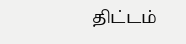திட்டம்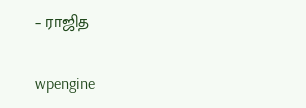– ராஜித

wpengine